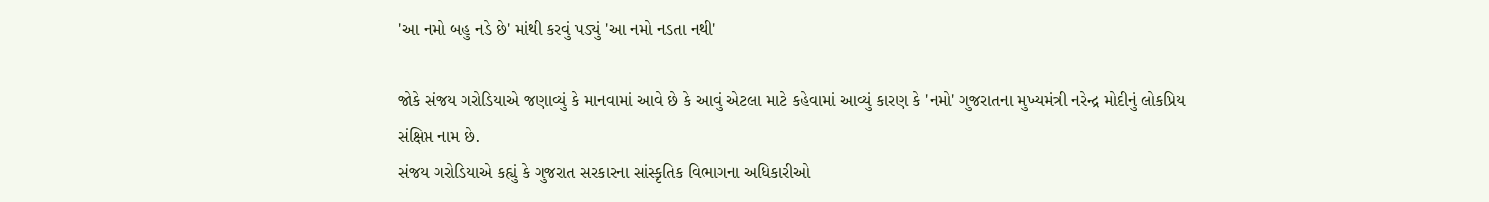'આ નમો બહુ નડે છે' માંથી કરવું પડ્યું 'આ નમો નડતા નથી'

જોકે સંજય ગરોડિયાએ જણાવ્યું કે માનવામાં આવે છે કે આવું એટલા માટે કહેવામાં આવ્યું કારણ કે 'નમો' ગુજરાતના મુખ્યમંત્રી નરેન્દ્ર મોદીનું લોકપ્રિય સંક્ષિપ્ત નામ છે.
સંજય ગરોડિયાએ કહ્યું કે ગુજરાત સરકારના સાંસ્કૃતિક વિભાગના અધિકારીઓ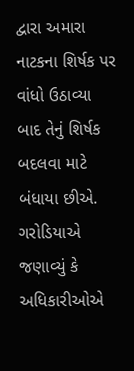દ્વારા અમારા નાટકના શિર્ષક પર વાંધો ઉઠાવ્યા બાદ તેનું શિર્ષક બદલવા માટે બંધાયા છીએ. ગરોડિયાએ જણાવ્યું કે અધિકારીઓએ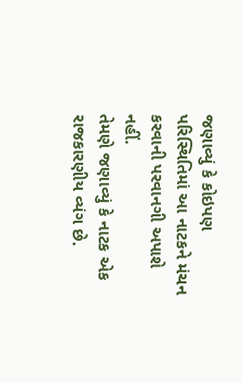જણાવ્યું કે કોઇપણ પરિસ્થિતિમાં આ નાટકને મંચન કરવાની પરવાનગી અપાશે નહીં.
તેમણે જણાવ્યું કે નાટક એક રાજકારણીય વ્યંગ છે.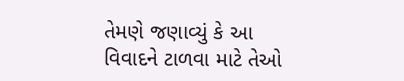તેમણે જણાવ્યું કે આ વિવાદને ટાળવા માટે તેઓ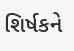શિર્ષકને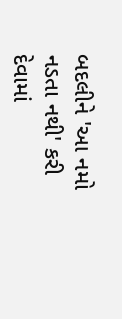બદલીને 'આ નમો નડતા નથી' કરી દેવામાં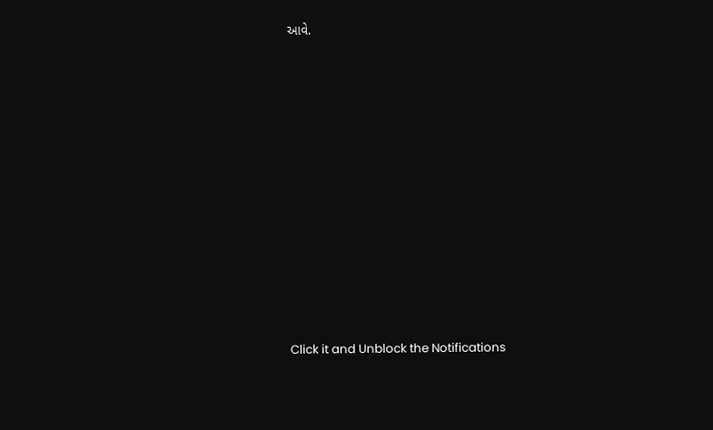આવે.












Click it and Unblock the Notifications